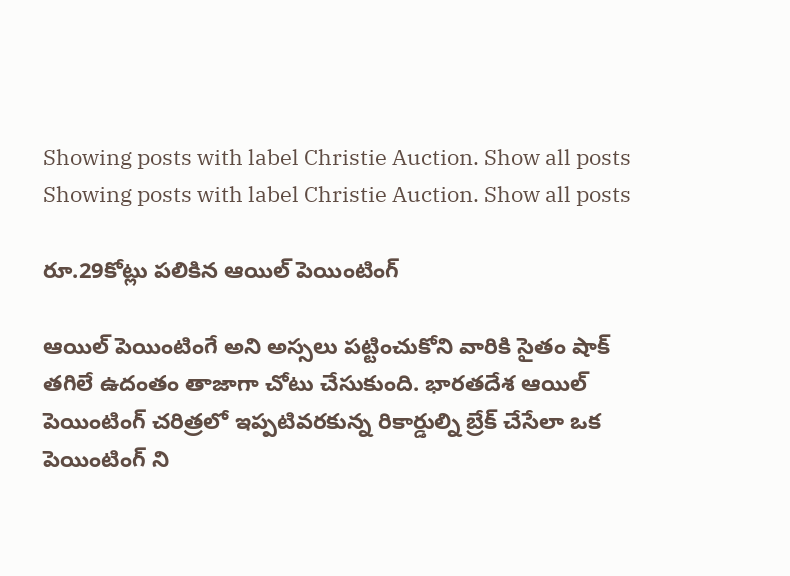Showing posts with label Christie Auction. Show all posts
Showing posts with label Christie Auction. Show all posts

రూ.29కోట్లు పలికిన ఆయిల్ పెయింటింగ్

ఆయిల్ పెయింటింగే అని అస్సలు పట్టించుకోని వారికి సైతం షాక్ తగిలే ఉదంతం తాజాగా చోటు చేసుకుంది. భారతదేశ ఆయిల్ పెయింటింగ్ చరిత్రలో ఇప్పటివరకున్న రికార్డుల్ని బ్రేక్ చేసేలా ఒక పెయింటింగ్ ని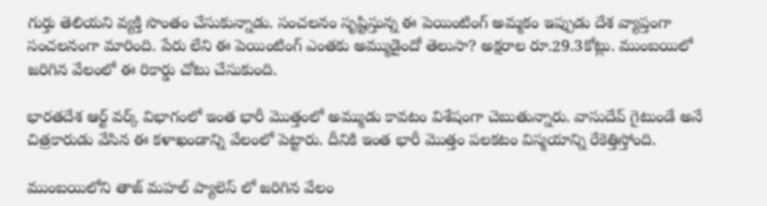గుర్తు తెలియని వ్యక్తి సొంతం చేసుకున్నాడు. సంచలనం సృష్టిస్తున్న ఈ పెయింటింగ్ అమ్మకం ఇప్పుడు దేశ వ్యాప్తంగా సంచలనంగా మారింది. పేరు లేని ఈ పెయింటింగ్ ఎంతకు అమ్ముడైందో తెలుసా? అక్షరాల రూ.29.3కోట్లు. ముంబయిలో జరిగిన వేలంలో ఈ రికార్డు చోటు చేసుకుంది.

భారతదేశ ఆర్ట్ వర్క్ విభాగంలో ఇంత భారీ మొత్తంలో అమ్ముడు కావటం విశేషంగా చెబుతున్నారు. వాసుదేవ్ గైటుండే అనే చిత్రకారుడు వేసిన ఈ కళాఖండాన్ని వేలంలో పెట్టారు. దీనికి ఇంత భారీ మొత్తం పలకటం విస్మయాన్ని రేకెత్తిస్తోంది.

ముంబయిలోని తాజ్ మహల్ ప్యాలెస్ లో జరిగిన వేలం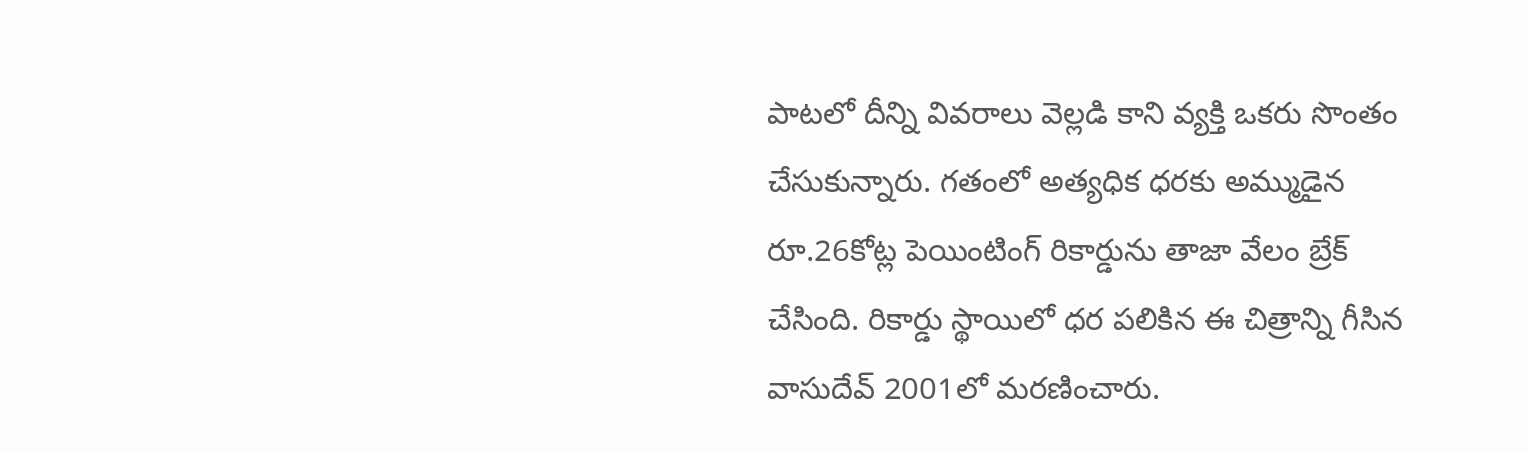పాటలో దీన్ని వివరాలు వెల్లడి కాని వ్యక్తి ఒకరు సొంతం చేసుకున్నారు. గతంలో అత్యధిక ధరకు అమ్ముడైన రూ.26కోట్ల పెయింటింగ్ రికార్డును తాజా వేలం బ్రేక్ చేసింది. రికార్డు స్థాయిలో ధర పలికిన ఈ చిత్రాన్ని గీసిన వాసుదేవ్ 2001లో మరణించారు.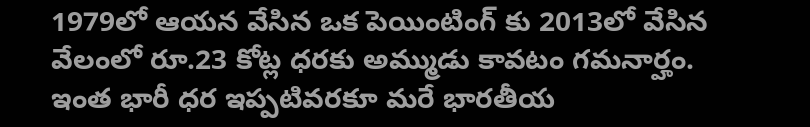1979లో ఆయన వేసిన ఒక పెయింటింగ్ కు 2013లో వేసిన వేలంలో రూ.23 కోట్ల ధరకు అమ్ముడు కావటం గమనార్హం. ఇంత భారీ ధర ఇప్పటివరకూ మరే భారతీయ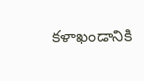కళాఖండానికి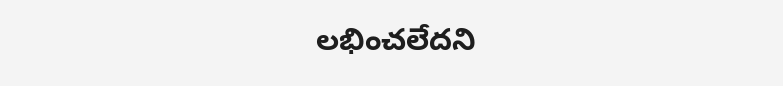లభించలేదని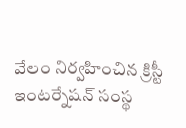వేలం నిర్వహించిన క్రిస్టీ ఇంటర్నేషన్ సంస్థ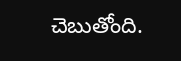చెబుతోంది.